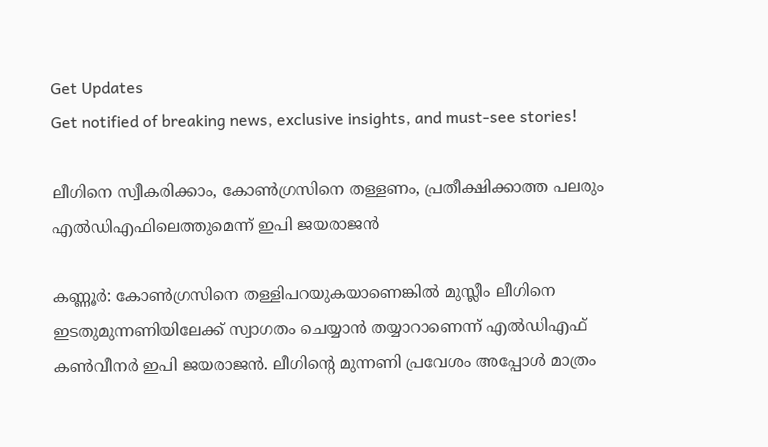Get Updates
Get notified of breaking news, exclusive insights, and must-see stories!

ലീഗിനെ സ്വീകരിക്കാം, കോണ്‍ഗ്രസിനെ തള്ളണം, പ്രതീക്ഷിക്കാത്ത പലരും എല്‍ഡിഎഫിലെത്തുമെന്ന് ഇപി ജയരാജന്‍

കണ്ണൂര്‍: കോണ്‍ഗ്രസിനെ തള്ളിപറയുകയാണെങ്കില്‍ മുസ്ലീം ലീഗിനെ ഇടതുമുന്നണിയിലേക്ക് സ്വാഗതം ചെയ്യാന്‍ തയ്യാറാണെന്ന് എല്‍ഡിഎഫ് കണ്‍വീനര്‍ ഇപി ജയരാജന്‍. ലീഗിന്റെ മുന്നണി പ്രവേശം അപ്പോള്‍ മാത്രം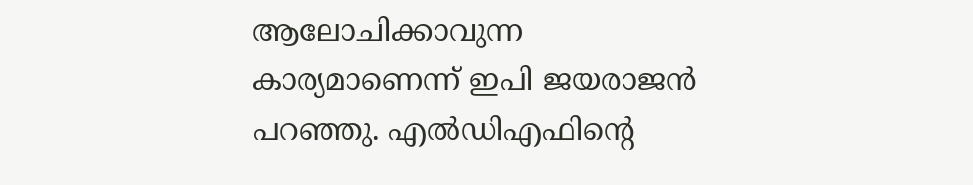ആലോചിക്കാവുന്ന കാര്യമാണെന്ന് ഇപി ജയരാജന്‍ പറഞ്ഞു. എല്‍ഡിഎഫിന്റെ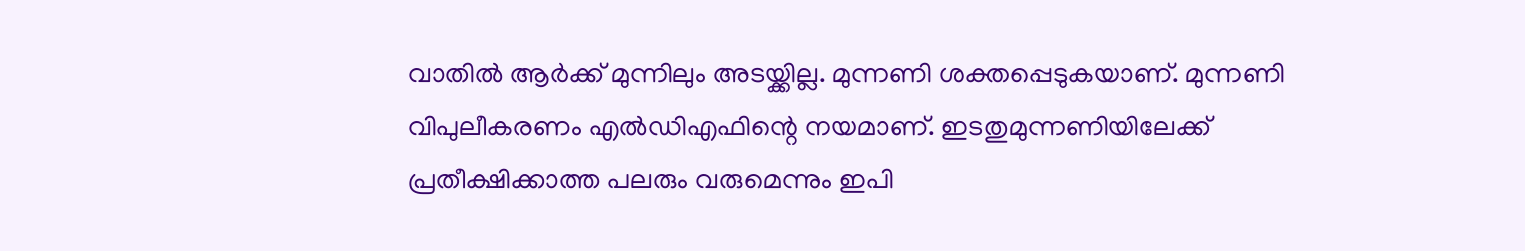വാതില്‍ ആര്‍ക്ക് മുന്നിലും അടയ്ക്കില്ല. മുന്നണി ശക്തപ്പെടുകയാണ്. മുന്നണി വിപുലീകരണം എല്‍ഡിഎഫിന്റെ നയമാണ്. ഇടതുമുന്നണിയിലേക്ക് പ്രതീക്ഷിക്കാത്ത പലരും വരുമെന്നും ഇപി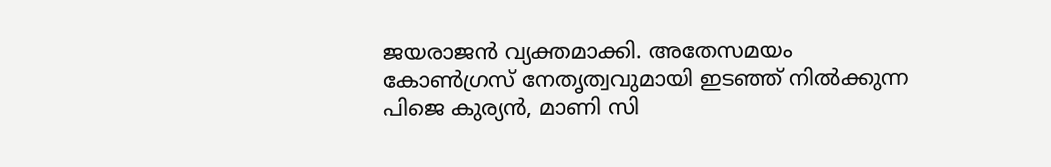ജയരാജന്‍ വ്യക്തമാക്കി. അതേസമയം കോണ്‍ഗ്രസ് നേതൃത്വവുമായി ഇടഞ്ഞ് നില്‍ക്കുന്ന പിജെ കുര്യന്‍, മാണി സി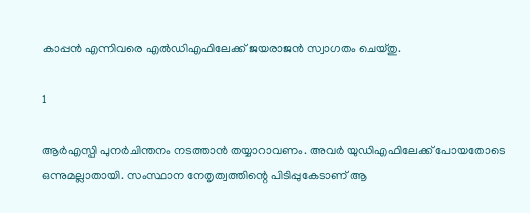കാപ്പന്‍ എന്നിവരെ എല്‍ഡിഎഫിലേക്ക് ജയരാജന്‍ സ്വാഗതം ചെയ്തു.

1

ആര്‍എസ്പി പുനര്‍ചിന്തനം നടത്താന്‍ തയ്യാറാവണം. അവര്‍ യുഡിഎഫിലേക്ക് പോയതോടെ ഒന്നുമല്ലാതായി. സംസ്ഥാന നേതൃത്വത്തിന്റെ പിടിപ്പുകേടാണ് ആ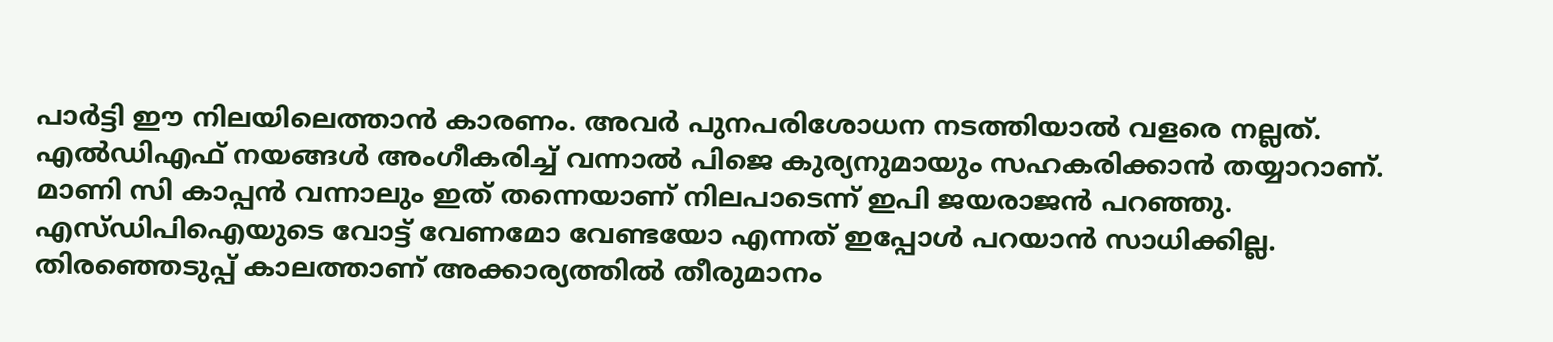പാര്‍ട്ടി ഈ നിലയിലെത്താന്‍ കാരണം. അവര്‍ പുനപരിശോധന നടത്തിയാല്‍ വളരെ നല്ലത്. എല്‍ഡിഎഫ് നയങ്ങള്‍ അംഗീകരിച്ച് വന്നാല്‍ പിജെ കുര്യനുമായും സഹകരിക്കാന്‍ തയ്യാറാണ്. മാണി സി കാപ്പന്‍ വന്നാലും ഇത് തന്നെയാണ് നിലപാടെന്ന് ഇപി ജയരാജന്‍ പറഞ്ഞു. എസ്ഡിപിഐയുടെ വോട്ട് വേണമോ വേണ്ടയോ എന്നത് ഇപ്പോള്‍ പറയാന്‍ സാധിക്കില്ല. തിരഞ്ഞെടുപ്പ് കാലത്താണ് അക്കാര്യത്തില്‍ തീരുമാനം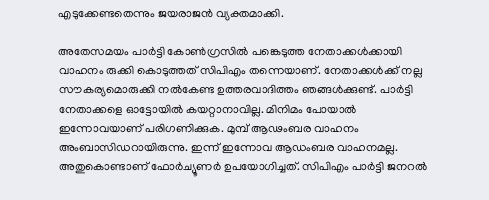എടുക്കേണ്ടതെന്നും ജയരാജന്‍ വ്യക്തമാക്കി.

അതേസമയം പാര്‍ട്ടി കോണ്‍ഗ്രസില്‍ പങ്കെടുത്ത നേതാക്കള്‍ക്കായി വാഹനം രുക്കി കൊടുത്തത് സിപിഎം തന്നെയാണ്. നേതാക്കള്‍ക്ക് നല്ല സൗകര്യമൊരുക്കി നല്‍കേണ്ട ഉത്തരവാദിത്തം ഞങ്ങള്‍ക്കുണ്ട്. പാര്‍ട്ടി നേതാക്കളെ ഓട്ടോയില്‍ കയറ്റാനാവില്ല. മിനിമം പോയാല്‍ ഇന്നോവയാണ് പരിഗണിക്കുക. മുമ്പ് ആഢംബര വാഹനം അംബാസിഡറായിരുന്നു. ഇന്ന് ഇന്നോവ ആഡംബര വാഹനമല്ല. അതുകൊണ്ടാണ് ഫോര്‍ച്യൂണര്‍ ഉപയോഗിച്ചത്. സിപിഎം പാര്‍ട്ടി ജനറല്‍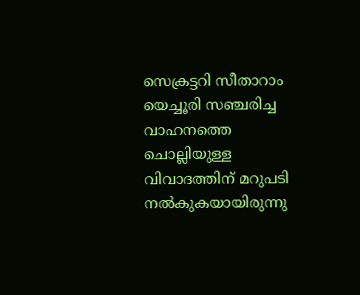സെക്രട്ടറി സീതാറാം യെച്ചൂരി സഞ്ചരിച്ച വാഹനത്തെ ചൊല്ലിയുള്ള വിവാദത്തിന് മറുപടി നല്‍കുകയായിരുന്നു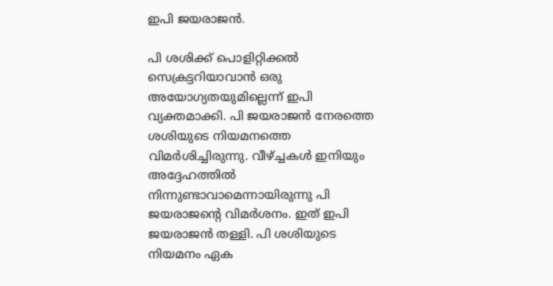ഇപി ജയരാജന്‍.

പി ശശിക്ക് പൊളിറ്റിക്കല്‍ സെക്രട്ടറിയാവാന്‍ ഒരു അയോഗ്യതയുമില്ലെന്ന് ഇപി വ്യക്തമാക്കി. പി ജയരാജന്‍ നേരത്തെ ശശിയുടെ നിയമനത്തെ വിമര്‍ശിച്ചിരുന്നു. വീഴ്ച്ചകള്‍ ഇനിയും അദ്ദേഹത്തില്‍ നിന്നുണ്ടാവാമെന്നായിരുന്നു പി ജയരാജന്റെ വിമര്‍ശനം. ഇത് ഇപി ജയരാജന്‍ തള്ളി. പി ശശിയുടെ നിയമനം ഏക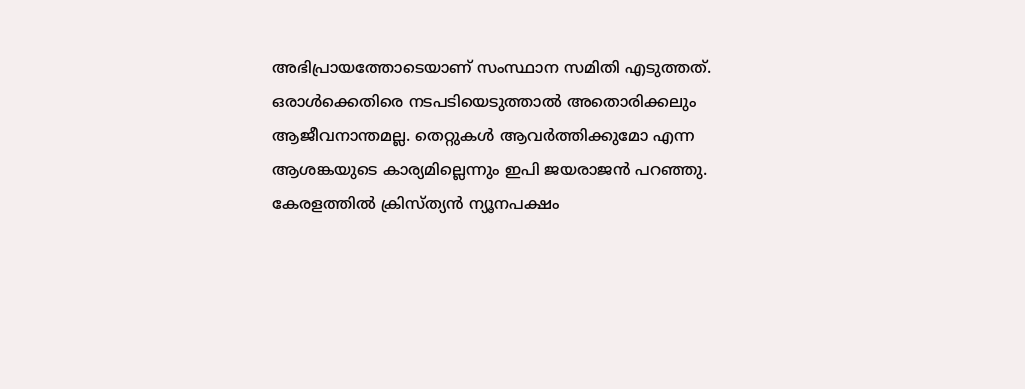അഭിപ്രായത്തോടെയാണ് സംസ്ഥാന സമിതി എടുത്തത്. ഒരാള്‍ക്കെതിരെ നടപടിയെടുത്താല്‍ അതൊരിക്കലും ആജീവനാന്തമല്ല. തെറ്റുകള്‍ ആവര്‍ത്തിക്കുമോ എന്ന ആശങ്കയുടെ കാര്യമില്ലെന്നും ഇപി ജയരാജന്‍ പറഞ്ഞു. കേരളത്തില്‍ ക്രിസ്ത്യന്‍ ന്യൂനപക്ഷം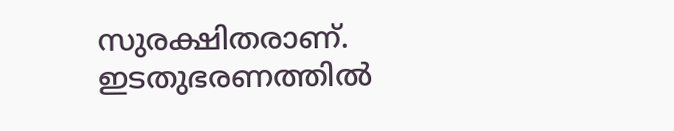സുരക്ഷിതരാണ്. ഇടതുഭരണത്തില്‍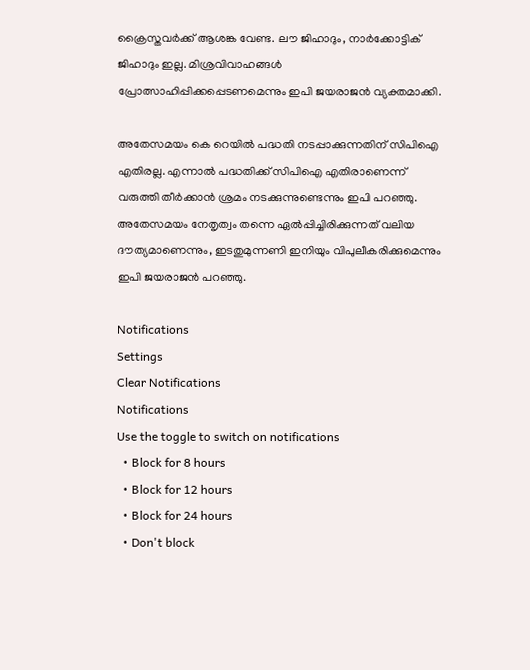ക്രൈസ്തവര്‍ക്ക് ആശങ്ക വേണ്ട. ലൗ ജിഹാദും, നാര്‍ക്കോട്ടിക് ജിഹാദും ഇല്ല. മിശ്രവിവാഹങ്ങള്‍ പ്രോത്സാഹിപ്പിക്കപ്പെടണമെന്നും ഇപി ജയരാജന്‍ വ്യക്തമാക്കി.

അതേസമയം കെ റെയില്‍ പദ്ധതി നടപ്പാക്കുന്നതിന് സിപിഐ എതിരല്ല. എന്നാല്‍ പദ്ധതിക്ക് സിപിഐ എതിരാണെന്ന് വരുത്തി തീര്‍ക്കാന്‍ ശ്രമം നടക്കുന്നുണ്ടെന്നും ഇപി പറഞ്ഞു. അതേസമയം നേതൃത്വം തന്നെ ഏല്‍പ്പിച്ചിരിക്കുന്നത് വലിയ ദൗത്യമാണെന്നും, ഇടതുമുന്നണി ഇനിയും വിപുലീകരിക്കുമെന്നും ഇപി ജയരാജന്‍ പറഞ്ഞു.

Notifications
Settings
Clear Notifications
Notifications
Use the toggle to switch on notifications
  • Block for 8 hours
  • Block for 12 hours
  • Block for 24 hours
  • Don't block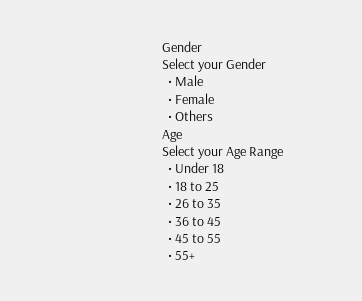Gender
Select your Gender
  • Male
  • Female
  • Others
Age
Select your Age Range
  • Under 18
  • 18 to 25
  • 26 to 35
  • 36 to 45
  • 45 to 55
  • 55+